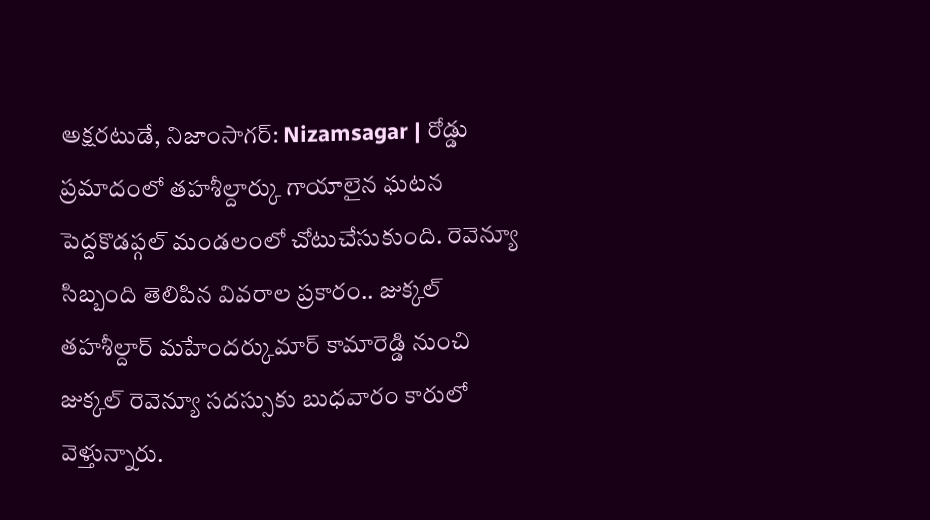అక్షరటుడే, నిజాంసాగర్: Nizamsagar | రోడ్డు ప్రమాదంలో తహశీల్దార్కు గాయాలైన ఘటన పెద్దకొడప్గల్ మండలంలో చోటుచేసుకుంది. రెవెన్యూ సిబ్బంది తెలిపిన వివరాల ప్రకారం.. జుక్కల్ తహశీల్దార్ మహేందర్కుమార్ కామారెడ్డి నుంచి జుక్కల్ రెవెన్యూ సదస్సుకు బుధవారం కారులో వెళ్తున్నారు.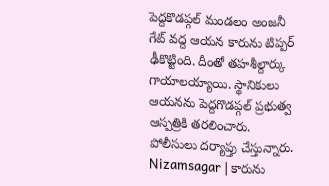పెద్దకొడప్గల్ మండలం అంజనీ గేట్ వద్ద ఆయన కారును టిప్పర్ ఢీకొట్టింది. దీంతో తహశీల్దార్కు గాయాలయ్యాయి. స్థానికులు ఆయనను పెద్దగొడప్గల్ ప్రభుత్వ ఆస్పత్రికి తరలించారు. పోలీసులు దర్యాప్తు చేస్తున్నారు.
Nizamsagar | కారును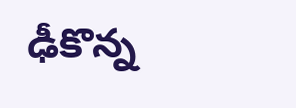ఢీకొన్న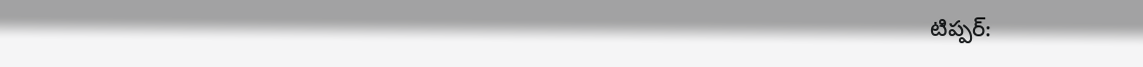టిప్పర్: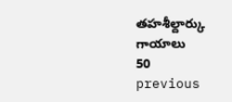తహశీల్దార్కు గాయాలు
50
previous